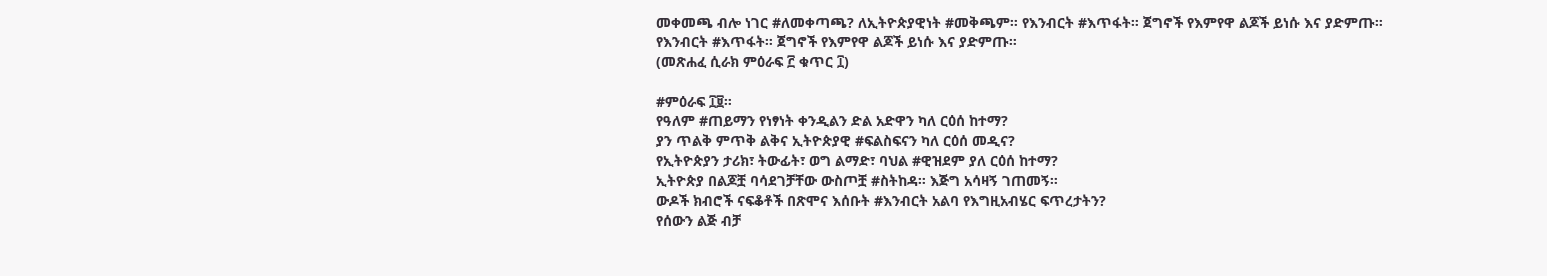መቀመጫ ብሎ ነገር #ለመቀጣጫ? ለኢትዮጵያዊነት #መቅጫም። የእንብርት #እጥፋት። ጀግኖች የእምየዋ ልጆች ይነሱ እና ያድምጡ።
የእንብርት #እጥፋት። ጀግኖች የእምየዋ ልጆች ይነሱ እና ያድምጡ።
(መጽሐፈ ሲራክ ምዕራፍ ፫ ቁጥር ፲)

#ምዕራፍ ፲፱።
የዓለም #ጠይማን የነፃነት ቀንዲልን ድል አድዋን ካለ ርዕሰ ከተማ?
ያን ጥልቅ ምጥቅ ልቅና ኢትዮጵያዊ #ፍልስፍናን ካለ ርዕሰ መዲና?
የኢትዮጵያን ታሪክ፣ ትውፊት፣ ወግ ልማድ፣ ባህል #ዊዝደም ያለ ርዕሰ ከተማ?
ኢትዮጵያ በልጆቿ ባሳደገቻቸው ውስጦቿ #ስትከዳ። እጅግ አሳዛኝ ገጠመኝ።
ውዶች ክብሮች ናፍቆቶች በጽሞና እሰቡት #እንብርት አልባ የእግዚአብሄር ፍጥረታትን?
የሰውን ልጅ ብቻ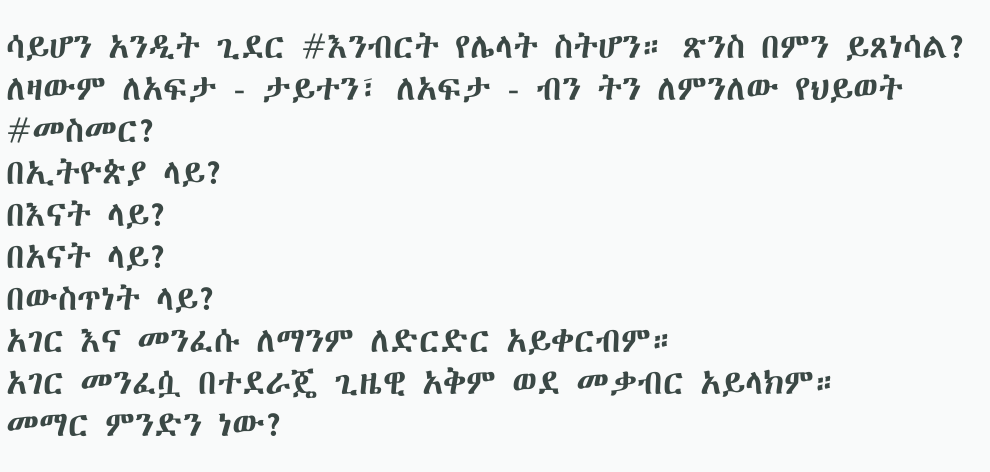ሳይሆን አንዲት ጊደር #እንብርት የሌላት ስትሆን። ጽንስ በምን ይጸነሳል?
ለዛውም ለአፍታ - ታይተን፣ ለአፍታ - ብን ትን ለምንለው የህይወት #መስመር?
በኢትዮጵያ ላይ?
በእናት ላይ?
በአናት ላይ?
በውስጥነት ላይ?
አገር እና መንፈሱ ለማንም ለድርድር አይቀርብም።
አገር መንፈሷ በተደራጄ ጊዜዊ አቅም ወደ መቃብር አይላክም።
መማር ምንድን ነው?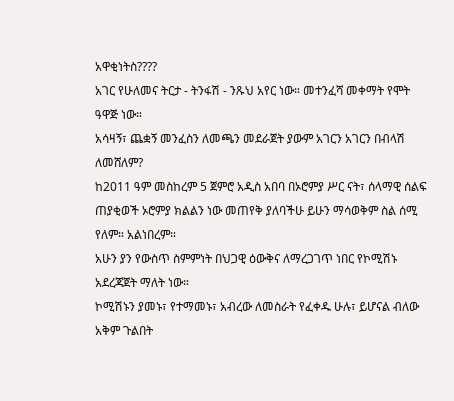አዋቂነትስ????
አገር የሁለመና ትርታ - ትንፋሽ - ንጹህ አየር ነው። መተንፈሻ መቀማት የሞት ዓዋጅ ነው።
አሳዛኝ፣ ጨቋኝ መንፈስን ለመጫን መደራጀት ያውም አገርን አገርን በብላሽ ለመሸለም?
ከ2011 ዓም መስከረም 5 ጀምሮ አዲስ አበባ በኦሮምያ ሥር ናት፣ ሰላማዊ ሰልፍ ጠያቂወች ኦሮምያ ክልልን ነው መጠየቅ ያለባችሁ ይሁን ማሳወቅም ስል ሰሚ የለም። አልነበረም።
አሁን ያን የውስጥ ስምምነት በህጋዊ ዕውቅና ለማረጋገጥ ነበር የኮሚሽኑ አደረጃጀት ማለት ነው።
ኮሚሽኑን ያመኑ፣ የተማመኑ፣ አብረው ለመስራት የፈቀዱ ሁሉ፣ ይሆናል ብለው አቅም ጉልበት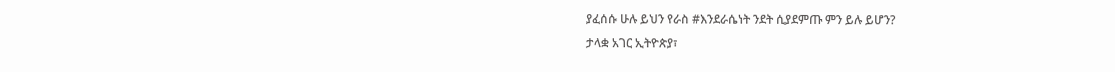ያፈሰሱ ሁሉ ይህን የራስ #እንደራሴነት ንደት ሲያደምጡ ምን ይሉ ይሆን?
ታላቋ አገር ኢትዮጵያ፣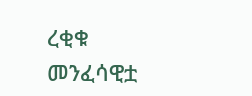ረቂቁ መንፈሳዊቷ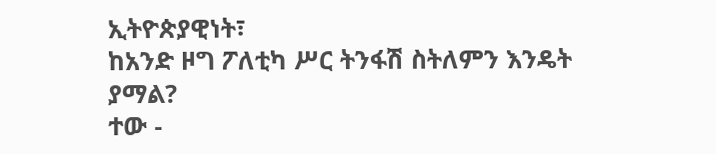ኢትዮጵያዊነት፣
ከአንድ ዞግ ፖለቲካ ሥር ትንፋሽ ስትለምን እንዴት ያማል?
ተው -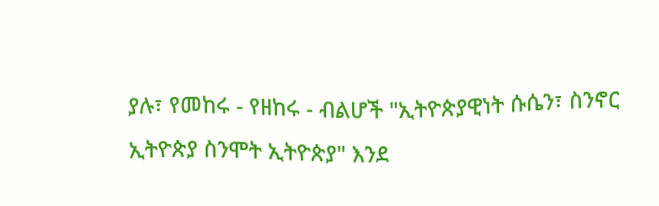ያሉ፣ የመከሩ - የዘከሩ - ብልሆች "ኢትዮጵያዊነት ሱሴን፣ ስንኖር ኢትዮጵያ ስንሞት ኢትዮጵያ" እንደ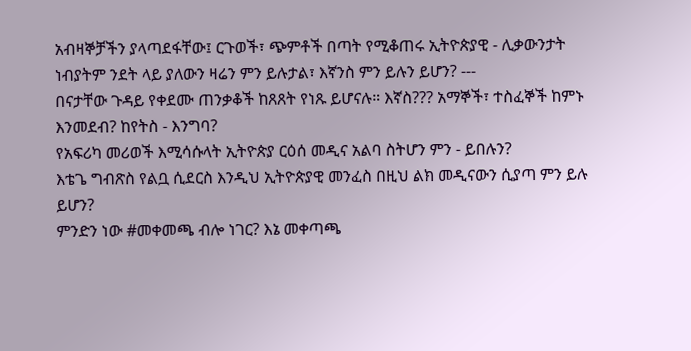አብዛኞቻችን ያላጣደፋቸው፤ ርጉወች፣ ጭምቶች በጣት የሚቆጠሩ ኢትዮጵያዊ - ሊቃውንታት ነብያትም ንደት ላይ ያለውን ዛሬን ምን ይሉታል፣ እኛንስ ምን ይሉን ይሆን? ---
በናታቸው ጉዳይ የቀደሙ ጠንቃቆች ከጸጸት የነጹ ይሆናሉ። እኛስ??? አማኞች፣ ተስፈኞች ከምኑ እንመደብ? ከየትስ - እንግባ?
የአፍሪካ መሪወች እሚሳሱላት ኢትዮጵያ ርዕሰ መዲና አልባ ስትሆን ምን - ይበሉን?
እቴጌ ግብጽስ የልቧ ሲደርስ እንዲህ ኢትዮጵያዊ መንፈስ በዚህ ልክ መዲናውን ሲያጣ ምን ይሉ ይሆን?
ምንድን ነው #መቀመጫ ብሎ ነገር? እኔ መቀጣጫ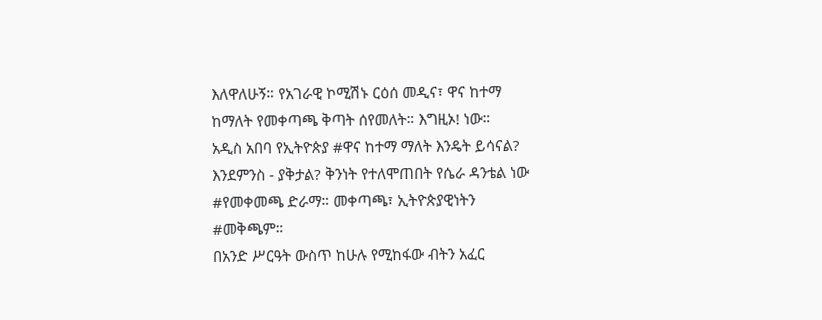እለዋለሁኝ። የአገራዊ ኮሚሽኑ ርዕሰ መዲና፣ ዋና ከተማ ከማለት የመቀጣጫ ቅጣት ሰየመለት። እግዚኦ! ነው።
አዲስ አበባ የኢትዮጵያ #ዋና ከተማ ማለት እንዴት ይሳናል? እንደምንስ - ያቅታል? ቅንነት የተለሞጠበት የሴራ ዳንቴል ነው #የመቀመጫ ድራማ። መቀጣጫ፣ ኢትዮጵያዊነትን #መቅጫም።
በአንድ ሥርዓት ውስጥ ከሁሉ የሚከፋው ብትን አፈር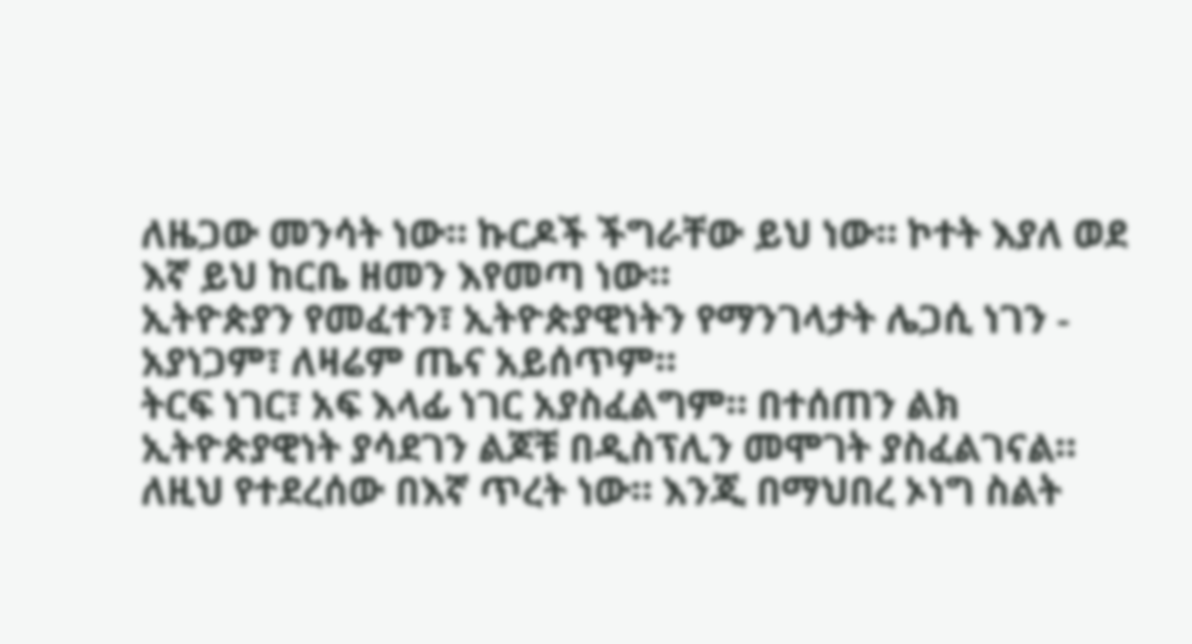ለዜጋው መንሳት ነው። ኩርዶች ችግራቸው ይህ ነው። ኮተት እያለ ወደ እኛ ይህ ከርቤ ዘመን እየመጣ ነው።
ኢትዮጵያን የመፈተን፣ ኢትዮጵያዊነትን የማንገላታት ሌጋሲ ነገን - አያነጋም፣ ለዛሬም ጤና አይሰጥም።
ትርፍ ነገር፣ አፍ እላፊ ነገር አያስፈልግም። በተሰጠን ልክ ኢትዮጵያዊነት ያሳደገን ልጆቹ በዲስፕሊን መሞገት ያስፈልገናል። ለዚህ የተደረሰው በእኛ ጥረት ነው። እንጂ በማህበረ ኦነግ ስልት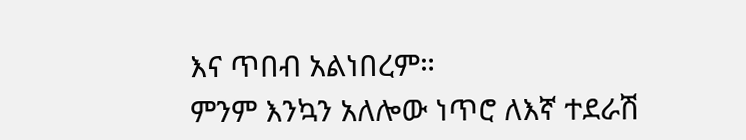እና ጥበብ አልነበረም።
ምንም እንኳን አለሎው ነጥሮ ለእኛ ተደራሽ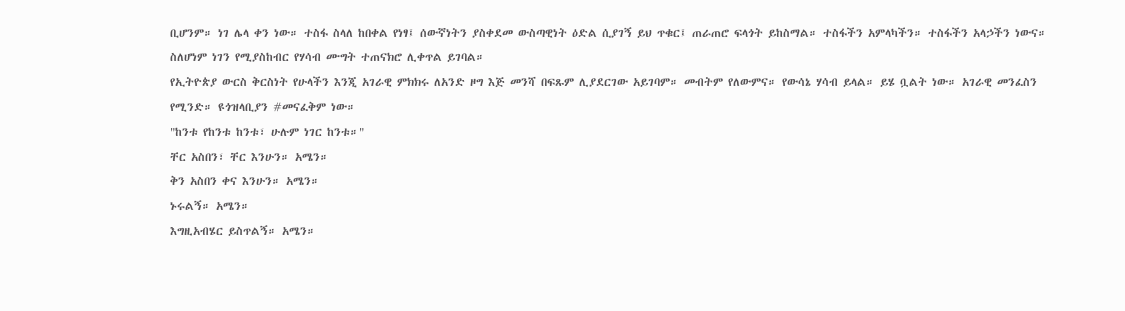ቢሆንም። ነገ ሌላ ቀን ነው። ተስፋ ስላለ ከበቀል የነፃ፤ ሰውኛነትን ያስቀደመ ውስጣዊነት ዕድል ሲያገኝ ይህ ጥቁር፤ ጠራጠሮ ፍላጎት ይከስማል። ተስፋችን አምላካችን። ተስፋችን አላኃችን ነውና። ስለሆነም ነገን የሚያስከብር የሃሳብ ሙግት ተጠናክሮ ሊቀጥል ይገባል።
የኢትዮጵያ ውርስ ቅርስነት የሁላችን እንጂ አገራዊ ምክክሩ ለአንድ ዞግ እጅ መንሻ በፍጹም ሊያደርገው አይገባም። መብትም የለውምና። የውሳኔ ሃሳብ ይላል። ይሄ ቧልት ነው። አገራዊ መንፈስን የሚንድ። ዩጎዝላቢያን #መናፈቅም ነው።
"ከንቱ የከንቱ ከንቱ፣ ሁሉም ነገር ከንቱ።"
ቸር አስበን፣ ቸር እንሁን። አሜን።
ቅን አስበን ቀና እንሁን። አሜን።
ኑሩልኝ። አሜን።
እግዚአብሄር ይስጥልኝ። አሜን።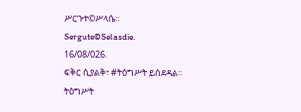ሥርጉተ©ሥላሴ።
Sergute©Selasdie.
16/08/026.
ፍቅር ሲያልቅ፣ #ትዕግሥት ይሰደዳል።
ትዕግሥት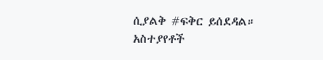ሲያልቅ #ፍቅር ይሰደዳል።
አስተያየቶች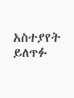አስተያየት ይለጥፉ